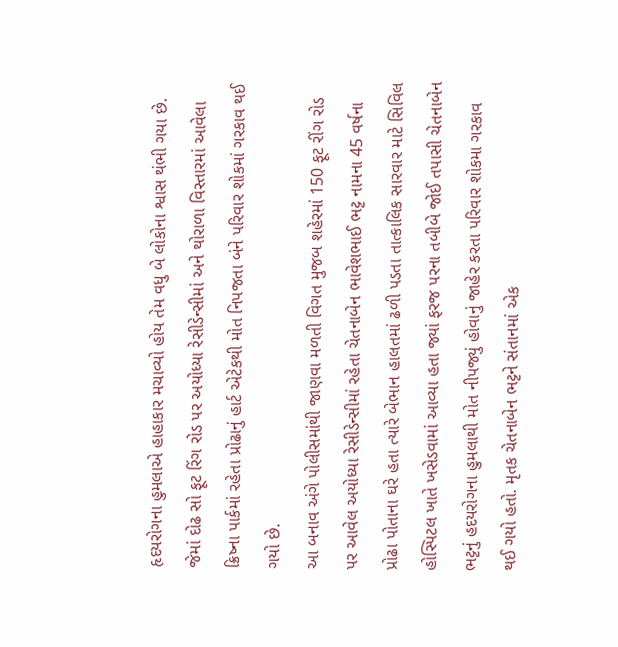હૃદયરોગના હુમલાએ હાહાકાર મચાવ્યો હોય તેમ વધુ બે લોકોના શ્વાસ થંભી ગયા છે. જેમાં દોઢ સો ફૂટ રિંગ રોડ પર અયોધ્યા રેસીડેન્સીમાં અને થોરાળા વિસ્તારમાં આવેલા ક્રિષ્ના પાર્કમાં રહેતા પ્રોઢાનું હાર્ટ એટેકથી મોત નિપજતા બંને પરિવાર શોકમાં ગરકાવ થઈ ગયો છે.
આ બનાવ અંગે પોલીસમાંથી જાણવા મળતી વિગત મુજબ શહેરમાં 150 ફૂટ રીંગ રોડ પર આવેલ અયોધ્યા રેસીડેન્સીમાં રહેતા ચેતનાબેન ભાવેશભાઈ ભટ્ટ નામના 45 વર્ષના પ્રોઢા પોતાના ઘરે હતા ત્યારે બેભાન હાલતમાં ઢળી પડતા તાત્કાલિક સારવાર માટે સિવિલ હોસ્પિટલ ખાતે ખસેડવામાં આવ્યા હતા જ્યાં ફરજ પરના તબીબે જોઈ તપાસી ચેતનાબેન ભટ્ટનું હદયરોગના હુમલાથી મોત નીપજ્યું હોવાનું જાહેર કરતા પરિવાર શોકમા ગરકાવ થઈ ગયો હતો. મૃતક ચેતનાબેન ભટ્ટને સંતાનમાં એક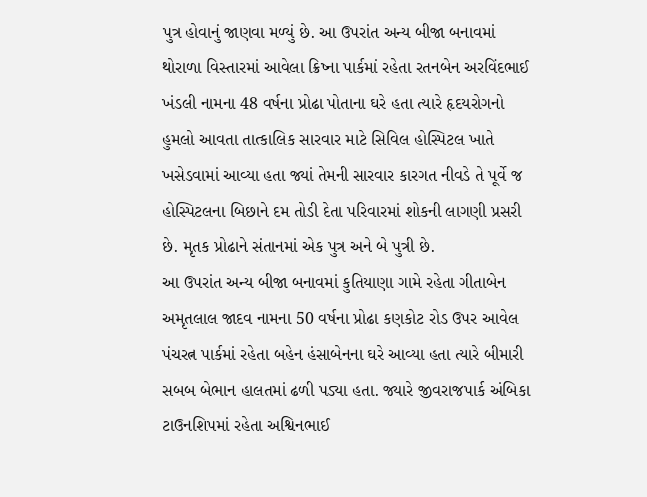પુત્ર હોવાનું જાણવા મળ્યું છે. આ ઉપરાંત અન્ય બીજા બનાવમાં થોરાળા વિસ્તારમાં આવેલા ક્રિષ્ના પાર્કમાં રહેતા રતનબેન અરવિંદભાઈ ખંડલી નામના 48 વર્ષના પ્રોઢા પોતાના ઘરે હતા ત્યારે હૃદયરોગનો હુમલો આવતા તાત્કાલિક સારવાર માટે સિવિલ હોસ્પિટલ ખાતે ખસેડવામાં આવ્યા હતા જ્યાં તેમની સારવાર કારગત નીવડે તે પૂર્વે જ હોસ્પિટલના બિછાને દમ તોડી દેતા પરિવારમાં શોકની લાગણી પ્રસરી છે. મૃતક પ્રોઢાને સંતાનમાં એક પુત્ર અને બે પુત્રી છે.
આ ઉપરાંત અન્ય બીજા બનાવમાં કુતિયાણા ગામે રહેતા ગીતાબેન અમૃતલાલ જાદવ નામના 50 વર્ષના પ્રોઢા કણકોટ રોડ ઉપર આવેલ પંચરત્ન પાર્કમાં રહેતા બહેન હંસાબેનના ઘરે આવ્યા હતા ત્યારે બીમારી સબબ બેભાન હાલતમાં ઢળી પડ્યા હતા. જ્યારે જીવરાજપાર્ક અંબિકા ટાઉનશિપમાં રહેતા અશ્વિનભાઈ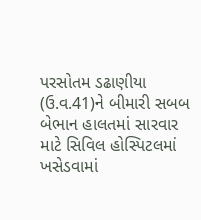પરસોતમ ડઢાણીયા (ઉ.વ.41)ને બીમારી સબબ બેભાન હાલતમાં સારવાર માટે સિવિલ હોસ્પિટલમાં ખસેડવામાં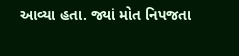આવ્યા હતા. જ્યાં મોત નિપજતા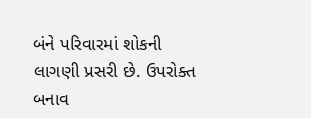બંને પરિવારમાં શોકની લાગણી પ્રસરી છે. ઉપરોક્ત બનાવ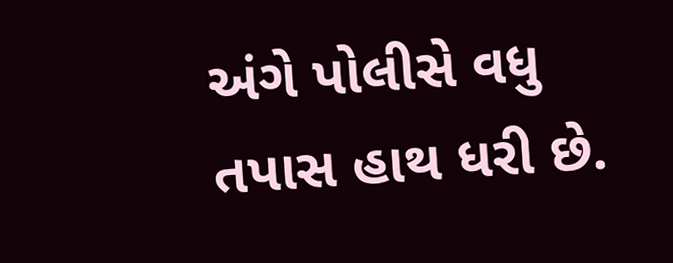અંગે પોલીસે વધુ તપાસ હાથ ધરી છે.